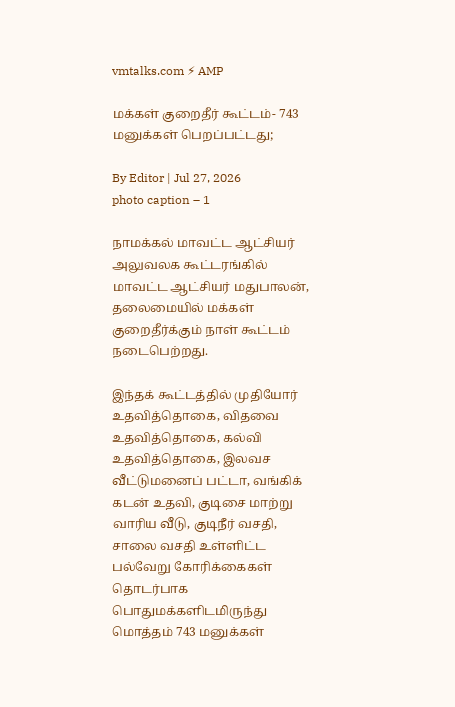vmtalks.com ⚡ AMP

மக்கள் குறைதீர் கூட்டம்- 743 மனுக்கள் பெறப்பட்டது;

By Editor | Jul 27, 2026
photo caption – 1

நாமக்கல் மாவட்ட ஆட்சியர் அலுவலக கூட்டரங்கில் மாவட்ட ஆட்சியர் மதுபாலன், தலைமையில் மக்கள் குறைதீர்க்கும் நாள் கூட்டம் நடைபெற்றது.

இந்தக் கூட்டத்தில் முதியோர் உதவித்தொகை, விதவை உதவித்தொகை, கல்வி உதவித்தொகை, இலவச வீட்டுமனைப் பட்டா, வங்கிக் கடன் உதவி, குடிசை மாற்று வாரிய வீடு, குடிநீர் வசதி, சாலை வசதி உள்ளிட்ட பல்வேறு கோரிக்கைகள் தொடர்பாக பொதுமக்களிடமிருந்து மொத்தம் 743 மனுக்கள்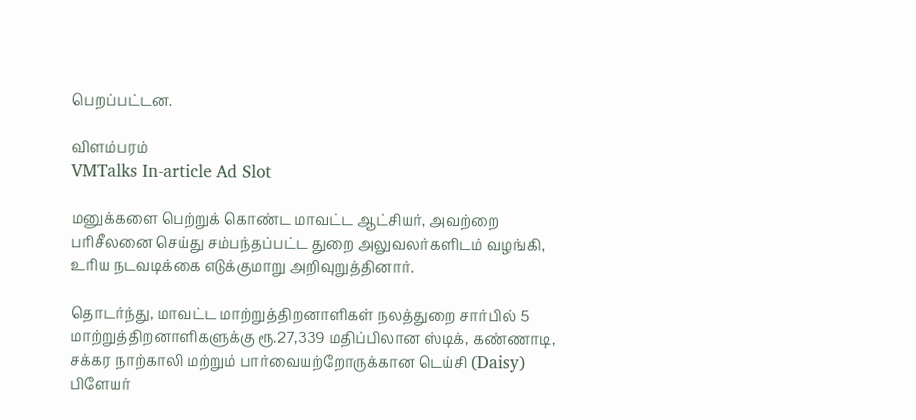பெறப்பட்டன.

விளம்பரம்
VMTalks In-article Ad Slot

மனுக்களை பெற்றுக் கொண்ட மாவட்ட ஆட்சியர், அவற்றை பரிசீலனை செய்து சம்பந்தப்பட்ட துறை அலுவலர்களிடம் வழங்கி, உரிய நடவடிக்கை எடுக்குமாறு அறிவுறுத்தினார்.

தொடர்ந்து, மாவட்ட மாற்றுத்திறனாளிகள் நலத்துறை சார்பில் 5 மாற்றுத்திறனாளிகளுக்கு ரூ.27,339 மதிப்பிலான ஸ்டிக், கண்ணாடி, சக்கர நாற்காலி மற்றும் பார்வையற்றோருக்கான டெய்சி (Daisy) பிளேயர்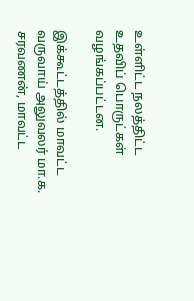உள்ளிட்ட நலத்திட்ட உதவிப் பொருட்கள் வழங்கப்பட்டன.

இக்கூட்டத்தில் மாவட்ட வருவாய் அலுவலர் மா.க. சரவணன், மாவட்ட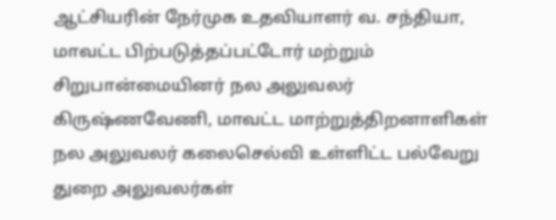ஆட்சியரின் நேர்முக உதவியாளர் வ. சந்தியா, மாவட்ட பிற்படுத்தப்பட்டோர் மற்றும் சிறுபான்மையினர் நல அலுவலர் கிருஷ்ணவேணி, மாவட்ட மாற்றுத்திறனாளிகள் நல அலுவலர் கலைசெல்வி உள்ளிட்ட பல்வேறு துறை அலுவலர்கள்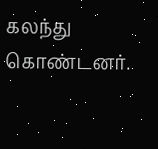கலந்து கொண்டனர்.